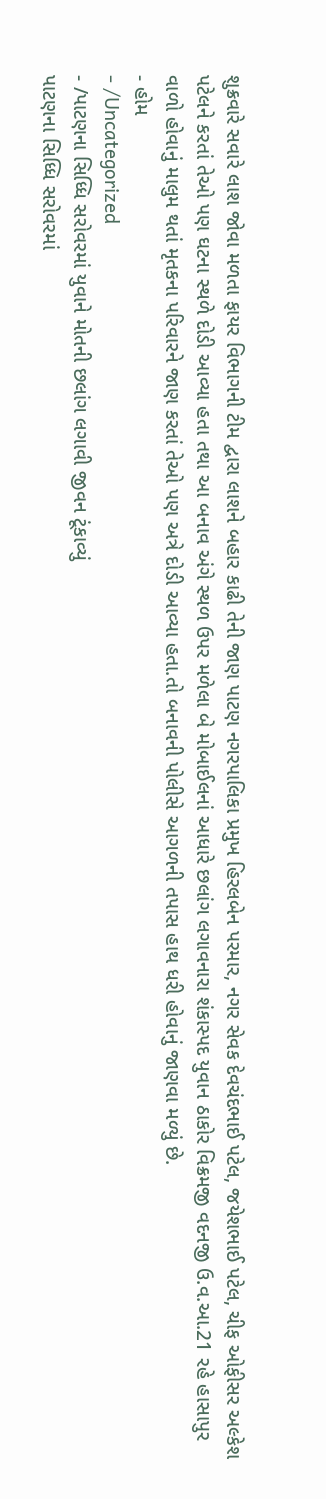શુક્રવારે સવારે લાશ જોવા મળતા ફાયર વિભાગની ટીમ દ્વારા લાશને બહાર કાઢી તેની જાણ પાટણ નગરપાલિકા પ્રમુખ હિરલબેન પરમાર, નગર સેવક દેવચંદભાઈ પટેલ, જયેશભાઈ પટેલ, ચીફ ઓફીસર અલ્કેશ પટેલને કરતાં તેઓ પણ ઘટના સ્થળે દોડી આવ્યા હતા તથા આ બનાવ અંગે સ્થળ ઉપર મળેલા બે મોબાઈલનાં આધારે છલાંગ લગાવનારા શંકાસ્પદ યુવાન ઠાકોર વિક્રમજી વદનજી ઉ.વ.આ.21 રહે હાસાપુર વાળો હોવાનું માલુમ થતાં મૃતકના પરિવારને જાણ કરતાં તેઓ પણ અત્રે દોડી આવ્યા હતા.તો બનાવની પોલીસે આગળની તપાસ હાથ ધરી હોવાનું જાણવા મળ્યું છે.
- હોમ
- /Uncategorized
- /પાટણના સિધ્ધિ સરોવરમાં યુવાને મોતની છલાંગ લગાવી જીવન ટૂંકાવ્યું
પાટણના સિધ્ધિ સરોવરમાં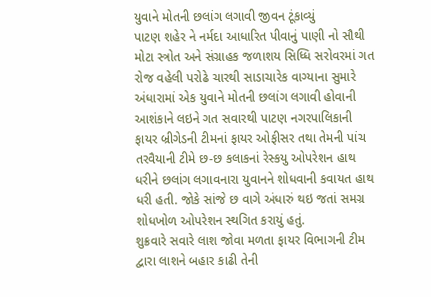યુવાને મોતની છલાંગ લગાવી જીવન ટૂંકાવ્યું
પાટણ શહેર ને નર્મદા આધારિત પીવાનું પાણી નો સૌથી મોટા સ્ત્રોત અને સંગ્રાહક જળાશય સિધ્ધિ સરોવરમાં ગત રોજ વહેલી પરોઢે ચારથી સાડાચારેક વાગ્યાના સુમારે અંધારામાં એક યુવાને મોતની છલાંગ લગાવી હોવાની આશંકાને લઇને ગત સવારથી પાટણ નગરપાલિકાની ફાયર બ્રીગેડની ટીમનાં ફાયર ઓફીસર તથા તેમની પાંચ તરવૈયાની ટીમે છ-છ કલાકનાં રેસ્કયુ ઓપરેશન હાથ ધરીને છલાંગ લગાવનારા યુવાનને શોધવાની કવાયત હાથ ધરી હતી. જોકે સાંજે છ વાગે અંધારું થઇ જતાં સમગ્ર શોધખોળ ઓપરેશન સ્થગિત કરાયું હતું.
શુક્રવારે સવારે લાશ જોવા મળતા ફાયર વિભાગની ટીમ દ્વારા લાશને બહાર કાઢી તેની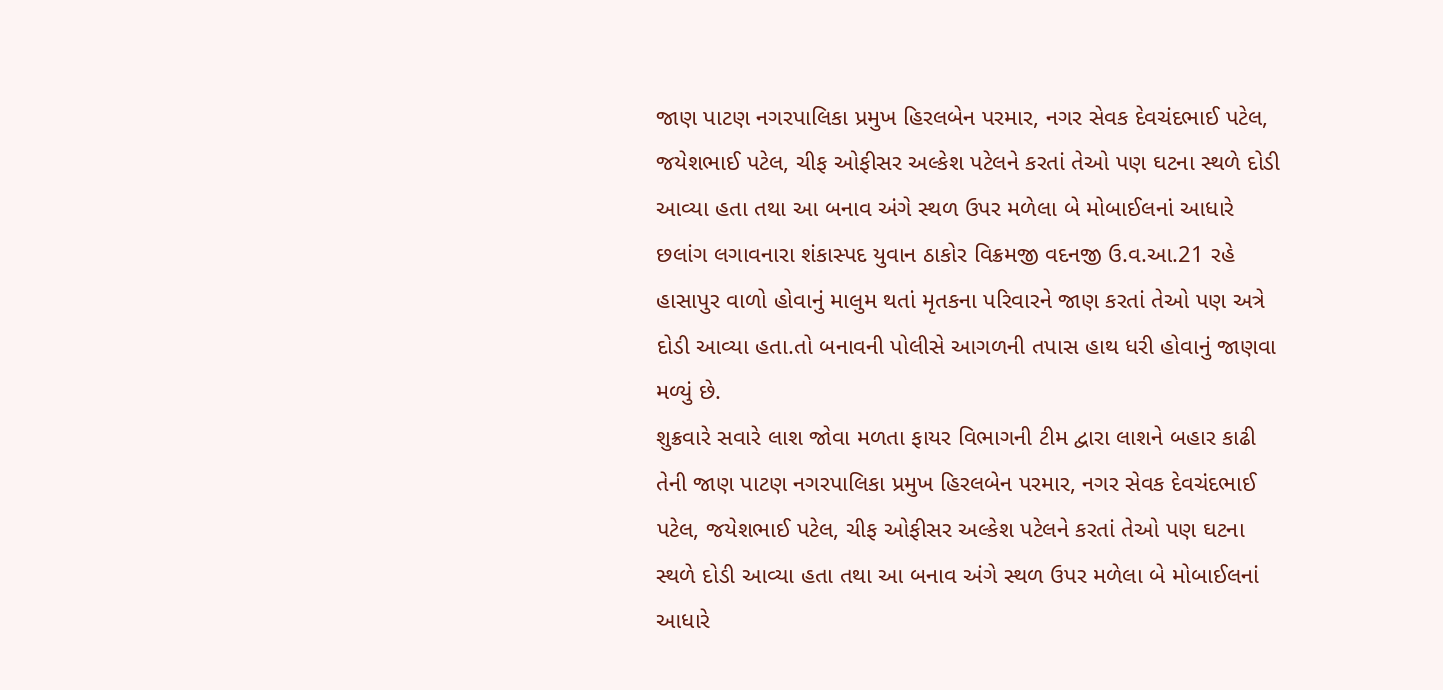જાણ પાટણ નગરપાલિકા પ્રમુખ હિરલબેન પરમાર, નગર સેવક દેવચંદભાઈ પટેલ, જયેશભાઈ પટેલ, ચીફ ઓફીસર અલ્કેશ પટેલને કરતાં તેઓ પણ ઘટના સ્થળે દોડી આવ્યા હતા તથા આ બનાવ અંગે સ્થળ ઉપર મળેલા બે મોબાઈલનાં આધારે છલાંગ લગાવનારા શંકાસ્પદ યુવાન ઠાકોર વિક્રમજી વદનજી ઉ.વ.આ.21 રહે હાસાપુર વાળો હોવાનું માલુમ થતાં મૃતકના પરિવારને જાણ કરતાં તેઓ પણ અત્રે દોડી આવ્યા હતા.તો બનાવની પોલીસે આગળની તપાસ હાથ ધરી હોવાનું જાણવા મળ્યું છે.
શુક્રવારે સવારે લાશ જોવા મળતા ફાયર વિભાગની ટીમ દ્વારા લાશને બહાર કાઢી તેની જાણ પાટણ નગરપાલિકા પ્રમુખ હિરલબેન પરમાર, નગર સેવક દેવચંદભાઈ પટેલ, જયેશભાઈ પટેલ, ચીફ ઓફીસર અલ્કેશ પટેલને કરતાં તેઓ પણ ઘટના સ્થળે દોડી આવ્યા હતા તથા આ બનાવ અંગે સ્થળ ઉપર મળેલા બે મોબાઈલનાં આધારે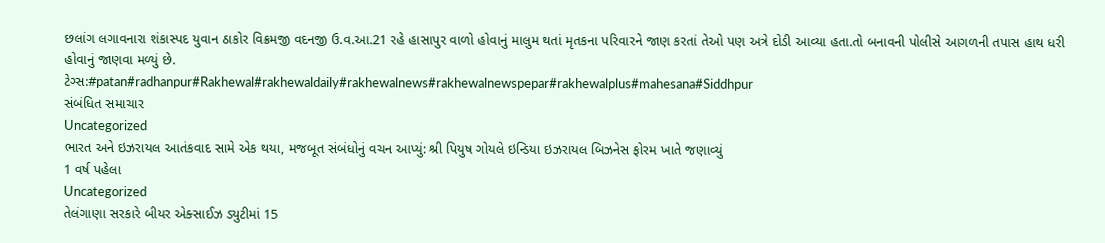છલાંગ લગાવનારા શંકાસ્પદ યુવાન ઠાકોર વિક્રમજી વદનજી ઉ.વ.આ.21 રહે હાસાપુર વાળો હોવાનું માલુમ થતાં મૃતકના પરિવારને જાણ કરતાં તેઓ પણ અત્રે દોડી આવ્યા હતા.તો બનાવની પોલીસે આગળની તપાસ હાથ ધરી હોવાનું જાણવા મળ્યું છે.
ટેગ્સ:#patan#radhanpur#Rakhewal#rakhewaldaily#rakhewalnews#rakhewalnewspepar#rakhewalplus#mahesana#Siddhpur
સંબંધિત સમાચાર
Uncategorized
ભારત અને ઇઝરાયલ આતંકવાદ સામે એક થયા, મજબૂત સંબંધોનું વચન આપ્યું: શ્રી પિયુષ ગોયલે ઇન્ડિયા ઇઝરાયલ બિઝનેસ ફોરમ ખાતે જણાવ્યું
1 વર્ષ પહેલા
Uncategorized
તેલંગાણા સરકારે બીયર એક્સાઈઝ ડ્યુટીમાં 15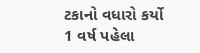ટકાનો વધારો કર્યો
1 વર્ષ પહેલા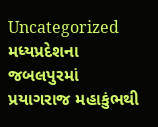Uncategorized
મધ્યપ્રદેશના જબલપુરમાં પ્રયાગરાજ મહાકુંભથી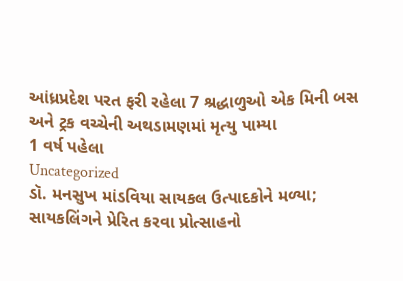આંધ્રપ્રદેશ પરત ફરી રહેલા 7 શ્રદ્ધાળુઓ એક મિની બસ અને ટ્રક વચ્ચેની અથડામણમાં મૃત્યુ પામ્યા
1 વર્ષ પહેલા
Uncategorized
ડૉ. મનસુખ માંડવિયા સાયકલ ઉત્પાદકોને મળ્યા; સાયકલિંગને પ્રેરિત કરવા પ્રોત્સાહનો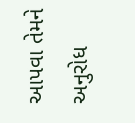આપવા તેમને અનુરોધ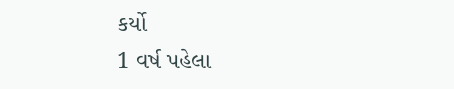કર્યો
1 વર્ષ પહેલા